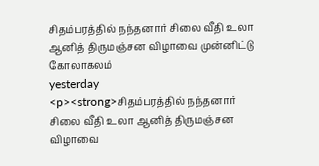சிதம்பரத்தில் நந்தனார் சிலை வீதி உலா ஆனித் திருமஞ்சன விழாவை முன்னிட்டு கோலாகலம்
yesterday
<p><strong>சிதம்பரத்தில் நந்தனார் சிலை வீதி உலா ஆனித் திருமஞ்சன விழாவை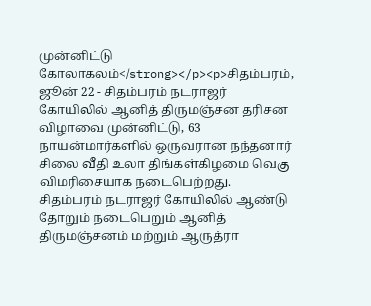முன்னிட்டு கோலாகலம்</strong></p><p>சிதம்பரம், ஜூன் 22 - சிதம்பரம் நடராஜர் கோயிலில் ஆனித் திருமஞ்சன தரிசன விழாவை முன்னிட்டு, 63 நாயன்மார்களில் ஒருவரான நந்தனார் சிலை வீதி உலா திங்கள்கிழமை வெகு விமரிசையாக நடைபெற்றது. சிதம்பரம் நடராஜர் கோயிலில் ஆண்டு தோறும் நடைபெறும் ஆனித் திருமஞ்சனம் மற்றும் ஆருத்ரா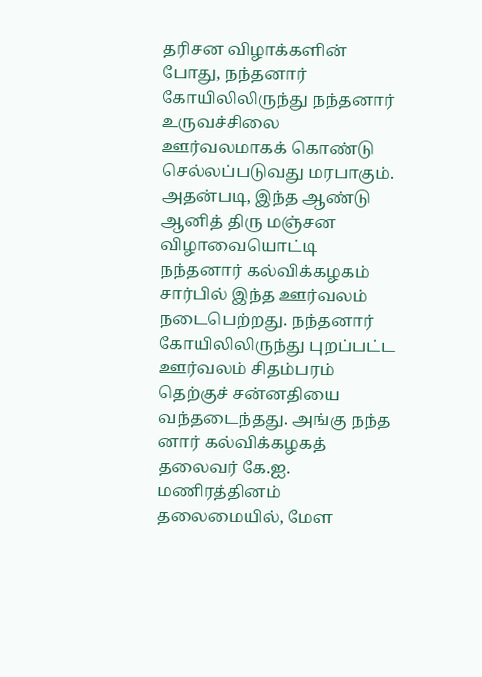தரிசன விழாக்களின் போது, நந்தனார் கோயிலிலிருந்து நந்தனார் உருவச்சிலை ஊர்வலமாகக் கொண்டு செல்லப்படுவது மரபாகும். அதன்படி, இந்த ஆண்டு ஆனித் திரு மஞ்சன விழாவையொட்டி நந்தனார் கல்விக்கழகம் சார்பில் இந்த ஊர்வலம் நடைபெற்றது. நந்தனார் கோயிலிலிருந்து புறப்பட்ட ஊர்வலம் சிதம்பரம் தெற்குச் சன்னதியை வந்தடைந்தது. அங்கு நந்த னார் கல்விக்கழகத் தலைவர் கே.ஐ. மணிரத்தினம் தலைமையில், மேள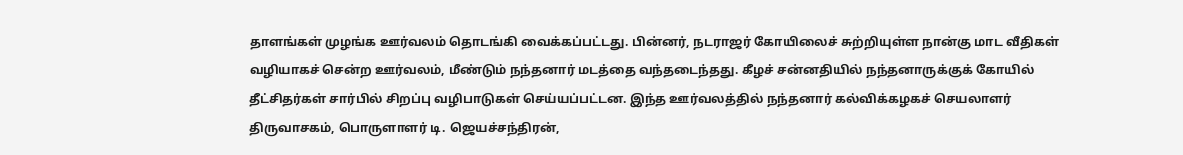தாளங்கள் முழங்க ஊர்வலம் தொடங்கி வைக்கப்பட்டது. பின்னர், நடராஜர் கோயிலைச் சுற்றியுள்ள நான்கு மாட வீதிகள் வழியாகச் சென்ற ஊர்வலம், மீண்டும் நந்தனார் மடத்தை வந்தடைந்தது. கீழச் சன்னதியில் நந்தனாருக்குக் கோயில் தீட்சிதர்கள் சார்பில் சிறப்பு வழிபாடுகள் செய்யப்பட்டன. இந்த ஊர்வலத்தில் நந்தனார் கல்விக்கழகச் செயலாளர் திருவாசகம், பொருளாளர் டி. ஜெயச்சந்திரன்,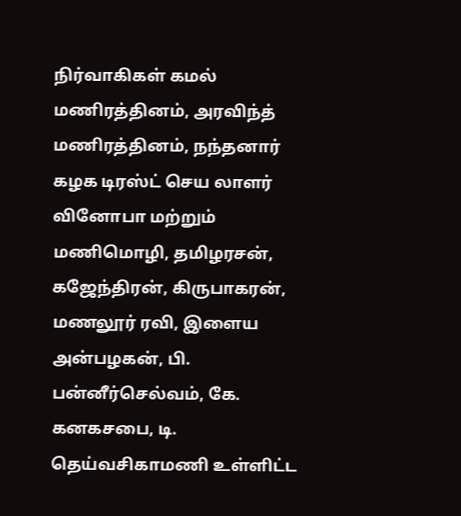நிர்வாகிகள் கமல் மணிரத்தினம், அரவிந்த் மணிரத்தினம், நந்தனார் கழக டிரஸ்ட் செய லாளர் வினோபா மற்றும் மணிமொழி, தமிழரசன், கஜேந்திரன், கிருபாகரன், மணலூர் ரவி, இளைய அன்பழகன், பி. பன்னீர்செல்வம், கே. கனகசபை, டி. தெய்வசிகாமணி உள்ளிட்ட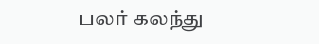பலர் கலந்து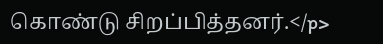கொண்டு சிறப்பித்தனர்.</p>